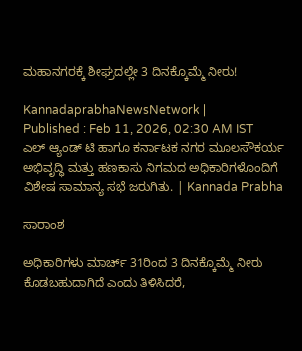ಮಹಾನಗರಕ್ಕೆ ಶೀಘ್ರದಲ್ಲೇ 3 ದಿನಕ್ಕೊಮ್ಮೆ ನೀರು!

KannadaprabhaNewsNetwork |
Published : Feb 11, 2026, 02:30 AM IST
ಎಲ್‌ ಆ್ಯಂಡ್‌ ಟಿ ಹಾಗೂ ಕರ್ನಾಟಕ ನಗರ ಮೂಲಸೌಕರ್ಯ ಅಭಿವೃದ್ಧಿ ಮತ್ತು ಹಣಕಾಸು ನಿಗಮದ ಅಧಿಕಾರಿಗಳೊಂದಿಗೆ ವಿಶೇಷ ಸಾಮಾನ್ಯ ಸಭೆ ಜರುಗಿತು. | Kannada Prabha

ಸಾರಾಂಶ

ಅಧಿಕಾರಿಗಳು ಮಾರ್ಚ್‌ 31ರಿಂದ 3 ದಿನಕ್ಕೊಮ್ಮೆ ನೀರು ಕೊಡಬಹುದಾಗಿದೆ ಎಂದು ತಿಳಿಸಿದರೆ,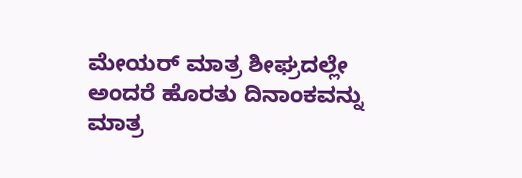ಮೇಯರ್‌ ಮಾತ್ರ ಶೀಘ್ರದಲ್ಲೇ ಅಂದರೆ ಹೊರತು ದಿನಾಂಕವನ್ನು ಮಾತ್ರ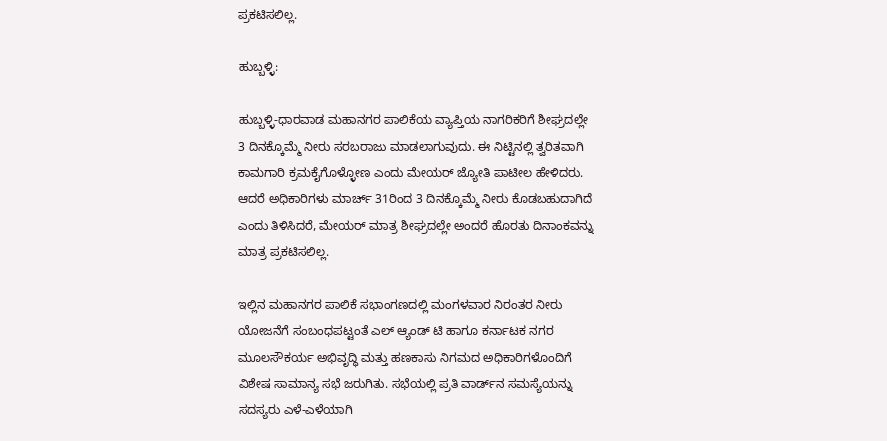ಪ್ರಕಟಿಸಲಿಲ್ಲ.

ಹುಬ್ಬಳ್ಳಿ:

ಹುಬ್ಬಳ್ಳಿ-ಧಾರವಾಡ ಮಹಾನಗರ ಪಾಲಿಕೆಯ ವ್ಯಾಪ್ತಿಯ ನಾಗರಿಕರಿಗೆ ಶೀಘ್ರದಲ್ಲೇ 3 ದಿನಕ್ಕೊಮ್ಮೆ ನೀರು ಸರಬರಾಜು ಮಾಡಲಾಗುವುದು. ಈ ನಿಟ್ಟಿನಲ್ಲಿ ತ್ವರಿತವಾಗಿ ಕಾಮಗಾರಿ ಕ್ರಮಕೈಗೊಳ್ಳೋಣ ಎಂದು ಮೇಯರ್‌ ಜ್ಯೋತಿ ಪಾಟೀಲ ಹೇಳಿದರು. ಆದರೆ ಅಧಿಕಾರಿಗಳು ಮಾರ್ಚ್‌ 31ರಿಂದ 3 ದಿನಕ್ಕೊಮ್ಮೆ ನೀರು ಕೊಡಬಹುದಾಗಿದೆ ಎಂದು ತಿಳಿಸಿದರೆ, ಮೇಯರ್‌ ಮಾತ್ರ ಶೀಘ್ರದಲ್ಲೇ ಅಂದರೆ ಹೊರತು ದಿನಾಂಕವನ್ನು ಮಾತ್ರ ಪ್ರಕಟಿಸಲಿಲ್ಲ.

ಇಲ್ಲಿನ ಮಹಾನಗರ ಪಾಲಿಕೆ ಸಭಾಂಗಣದಲ್ಲಿ ಮಂಗಳವಾರ ನಿರಂತರ ನೀರು ಯೋಜನೆಗೆ ಸಂಬಂಧಪಟ್ಟಂತೆ ಎಲ್‌ ಆ್ಯಂಡ್‌ ಟಿ ಹಾಗೂ ಕರ್ನಾಟಕ ನಗರ ಮೂಲಸೌಕರ್ಯ ಅಭಿವೃದ್ಧಿ ಮತ್ತು ಹಣಕಾಸು ನಿಗಮದ ಅಧಿಕಾರಿಗಳೊಂದಿಗೆ ವಿಶೇಷ ಸಾಮಾನ್ಯ ಸಭೆ ಜರುಗಿತು. ಸಭೆಯಲ್ಲಿ ಪ್ರತಿ ವಾರ್ಡ್‌ನ ಸಮಸ್ಯೆಯನ್ನು ಸದಸ್ಯರು ಎಳೆ-ಎಳೆಯಾಗಿ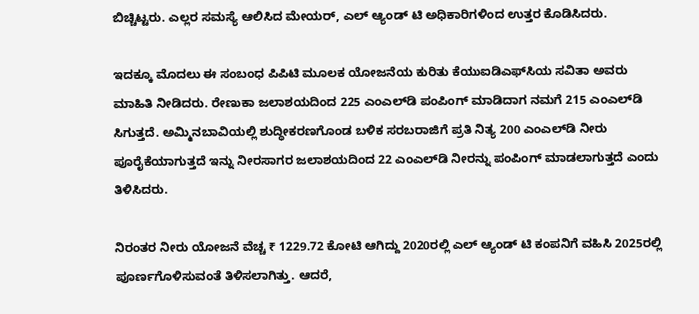ಬಿಚ್ಚಿಟ್ಟರು. ಎಲ್ಲರ ಸಮಸ್ಯೆ ಆಲಿಸಿದ ಮೇಯರ್‌, ಎಲ್‌ ಆ್ಯಂಡ್‌ ಟಿ ಅಧಿಕಾರಿಗಳಿಂದ ಉತ್ತರ ಕೊಡಿಸಿದರು.

ಇದಕ್ಕೂ ಮೊದಲು ಈ ಸಂಬಂಧ ಪಿಪಿಟಿ ಮೂಲಕ ಯೋಜನೆಯ ಕುರಿತು ಕೆಯುಐಡಿಎಫ್‌ಸಿಯ ಸವಿತಾ ಅವರು ಮಾಹಿತಿ ನೀಡಿದರು. ರೇಣುಕಾ ಜಲಾಶಯದಿಂದ 225 ಎಂಎಲ್‌ಡಿ ಪಂಪಿಂಗ್‌ ಮಾಡಿದಾಗ ನಮಗೆ 215 ಎಂಎಲ್‌ಡಿ ಸಿಗುತ್ತದೆ. ಅಮ್ಮಿನಬಾವಿಯಲ್ಲಿ ಶುದ್ಧೀಕರಣಗೊಂಡ ಬಳಿಕ ಸರಬರಾಜಿಗೆ ಪ್ರತಿ ನಿತ್ಯ 200 ಎಂಎಲ್‌ಡಿ ನೀರು ಪೂರೈಕೆಯಾಗುತ್ತದೆ ಇನ್ನು ನೀರಸಾಗರ ಜಲಾಶಯದಿಂದ 22 ಎಂಎಲ್‌ಡಿ ನೀರನ್ನು ಪಂಪಿಂಗ್‌ ಮಾಡಲಾಗುತ್ತದೆ ಎಂದು ತಿಳಿಸಿದರು.

ನಿರಂತರ ನೀರು ಯೋಜನೆ ವೆಚ್ಚ ₹ 1229.72 ಕೋಟಿ ಆಗಿದ್ದು 2020ರಲ್ಲಿ ಎಲ್‌ ಆ್ಯಂಡ್‌ ಟಿ ಕಂಪನಿಗೆ ವಹಿಸಿ 2025ರಲ್ಲಿ ಪೂರ್ಣಗೊಳಿಸುವಂತೆ ತಿಳಿಸಲಾಗಿತ್ತು. ಆದರೆ,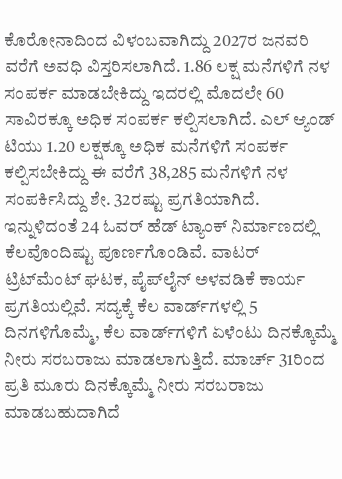ಕೊರೋನಾದಿಂದ ವಿಳಂಬವಾಗಿದ್ದು 2027ರ ಜನವರಿ ವರೆಗೆ ಅವಧಿ ವಿಸ್ತರಿಸಲಾಗಿದೆ. 1.86 ಲಕ್ಷ ಮನೆಗಳಿಗೆ ನಳ ಸಂಪರ್ಕ ಮಾಡಬೇಕಿದ್ದು ಇದರಲ್ಲಿ ಮೊದಲೇ 60 ಸಾವಿರಕ್ಕೂ ಅಧಿಕ ಸಂಪರ್ಕ ಕಲ್ಪಿಸಲಾಗಿದೆ. ಎಲ್‌ ಆ್ಯಂಡ್‌ ಟಿಯು 1.20 ಲಕ್ಷಕ್ಕೂ ಅಧಿಕ ಮನೆಗಳಿಗೆ ಸಂಪರ್ಕ ಕಲ್ಪಿಸಬೇಕಿದ್ದು ಈ ವರೆಗೆ 38,285 ಮನೆಗಳಿಗೆ ನಳ ಸಂಪರ್ಕಿಸಿದ್ದು ಶೇ. 32ರಷ್ಟು ಪ್ರಗತಿಯಾಗಿದೆ. ಇನ್ನುಳಿದಂತೆ 24 ಓವರ್‌ ಹೆಡ್‌ ಟ್ಯಾಂಕ್‌ ನಿರ್ಮಾಣದಲ್ಲಿ ಕೆಲವೊಂದಿಷ್ಟು ಪೂರ್ಣಗೊಂಡಿವೆ. ವಾಟರ್‌ ಟ್ರಿಟ್‌ಮೆಂಟ್‌ ಘಟಕ, ಪೈಪ್‌ಲೈನ್‌ ಅಳವಡಿಕೆ ಕಾರ್ಯ ಪ್ರಗತಿಯಲ್ಲಿವೆ. ಸದ್ಯಕ್ಕೆ ಕೆಲ ವಾರ್ಡ್‌ಗಳಲ್ಲಿ 5 ದಿನಗಳಿಗೊಮ್ಮೆ, ಕೆಲ ವಾರ್ಡ್‌ಗಳಿಗೆ ಏಳೆಂಟು ದಿನಕ್ಕೊಮ್ಮೆ ನೀರು ಸರಬರಾಜು ಮಾಡಲಾಗುತ್ತಿದೆ. ಮಾರ್ಚ್‌ 31ರಿಂದ ಪ್ರತಿ ಮೂರು ದಿನಕ್ಕೊಮ್ಮೆ ನೀರು ಸರಬರಾಜು ಮಾಡಬಹುದಾಗಿದೆ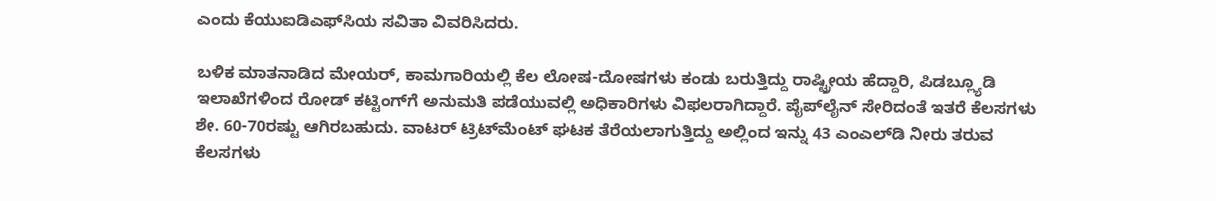ಎಂದು ಕೆಯುಐಡಿಎಫ್‌ಸಿಯ ಸವಿತಾ ವಿವರಿಸಿದರು.

ಬಳಿಕ ಮಾತನಾಡಿದ ಮೇಯರ್‌, ಕಾಮಗಾರಿಯಲ್ಲಿ ಕೆಲ ಲೋಷ-ದೋಷಗಳು ಕಂಡು ಬರುತ್ತಿದ್ದು ರಾಷ್ಟ್ರೀಯ ಹೆದ್ದಾರಿ, ಪಿಡಬ್ಲ್ಯೂಡಿ ಇಲಾಖೆಗಳಿಂದ ರೋಡ್‌ ಕಟ್ಟಿಂಗ್‌ಗೆ ಅನುಮತಿ ಪಡೆಯುವಲ್ಲಿ ಅಧಿಕಾರಿಗಳು ವಿಫಲರಾಗಿದ್ದಾರೆ. ಪೈಪ್‌ಲೈನ್‌ ಸೇರಿದಂತೆ ಇತರೆ ಕೆಲಸಗಳು ಶೇ. 60-70ರಷ್ಟು ಆಗಿರಬಹುದು. ವಾಟರ್‌ ಟ್ರಿಟ್‌ಮೆಂಟ್‌ ಘಟಕ ತೆರೆಯಲಾಗುತ್ತಿದ್ದು ಅಲ್ಲಿಂದ ಇನ್ನು 43 ಎಂಎಲ್‌ಡಿ ನೀರು ತರುವ ಕೆಲಸಗಳು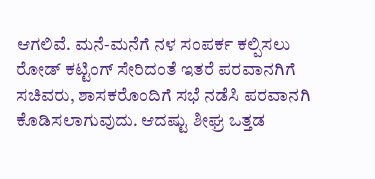ಆಗಲಿವೆ. ಮನೆ-ಮನೆಗೆ ನಳ ಸಂಪರ್ಕ ಕಲ್ಪಿಸಲು ರೋಡ್‌ ಕಟ್ಟಿಂಗ್‌ ಸೇರಿದಂತೆ ಇತರೆ ಪರವಾನಗಿಗೆ ಸಚಿವರು, ಶಾಸಕರೊಂದಿಗೆ ಸಭೆ ನಡೆಸಿ ಪರವಾನಗಿ ಕೊಡಿಸಲಾಗುವುದು. ಆದಷ್ಟು ಶೀಘ್ರ ಒತ್ತಡ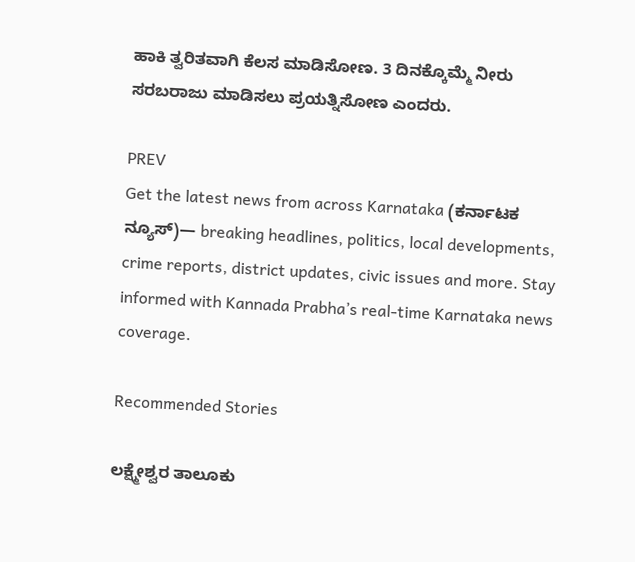ಹಾಕಿ ತ್ವರಿತವಾಗಿ ಕೆಲಸ ಮಾಡಿಸೋಣ. 3 ದಿನಕ್ಕೊಮ್ಮೆ ನೀರು ಸರಬರಾಜು ಮಾಡಿಸಲು ಪ್ರಯತ್ನಿಸೋಣ ಎಂದರು.

PREV
Get the latest news from across Karnataka (ಕರ್ನಾಟಕ ನ್ಯೂಸ್)— breaking headlines, politics, local developments, crime reports, district updates, civic issues and more. Stay informed with Kannada Prabha’s real‑time Karnataka news coverage.

Recommended Stories

ಲಕ್ಷ್ಮೇಶ್ವರ ತಾಲೂಕು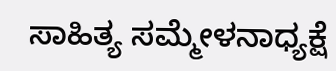ಸಾಹಿತ್ಯ ಸಮ್ಮೇಳನಾಧ್ಯಕ್ಷೆ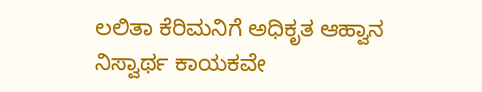ಲಲಿತಾ ಕೆರಿಮನಿಗೆ ಅಧಿಕೃತ ಆಹ್ವಾನ
ನಿಸ್ವಾರ್ಥ ಕಾಯಕವೇ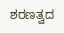ಶರಣತ್ವದ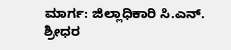ಮಾರ್ಗ: ಜಿಲ್ಲಾಧಿಕಾರಿ ಸಿ.ಎನ್. ಶ್ರೀಧರ